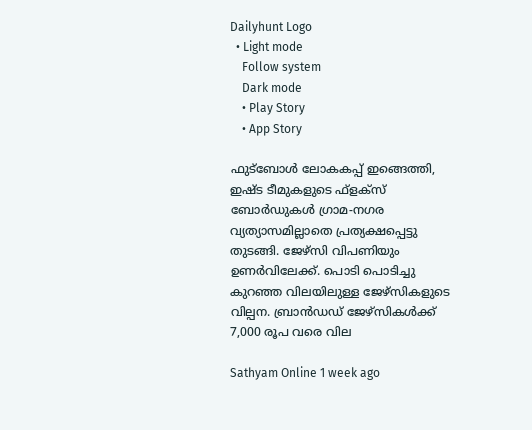Dailyhunt Logo
  • Light mode
    Follow system
    Dark mode
    • Play Story
    • App Story

ഫുട്ബോള്‍ ലോകകപ്പ് ഇങ്ങെത്തി, ഇഷ്ട ടീമുകളുടെ ഫ്‌ളക്സ് ബോര്‍ഡുകള്‍ ഗ്രാമ-നഗര വ്യത്യാസമില്ലാതെ പ്രത്യക്ഷപ്പെട്ടു തുടങ്ങി. ജേഴ്സി വിപണിയും ഉണര്‍വിലേക്ക്. പൊടി പൊടിച്ചു കുറഞ്ഞ വിലയിലുള്ള ജേഴ്സികളുടെ വില്പന. ബ്രാന്‍ഡഡ് ജേഴ്സികള്‍ക്ക് 7,000 രൂപ വരെ വില

Sathyam Online 1 week ago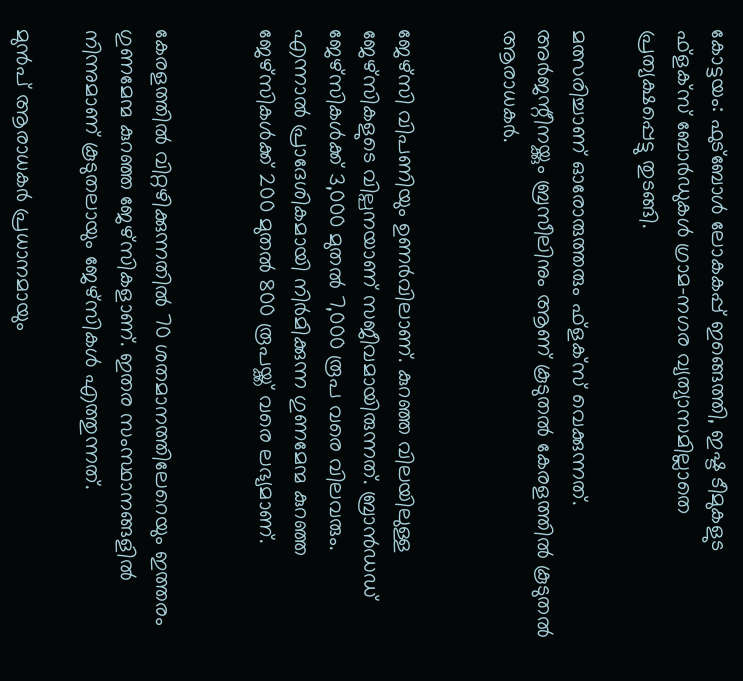കോട്ടയം: ഫുട്ബോള്‍ ലോകകപ്പ് ഇങ്ങെത്തി, ഇഷ്ട ടീമുകളുട ഫ്‌ളക്സ് ബോര്‍ഡുകള്‍ ഗ്രാമ-നഗര വ്യത്യാസമില്ലാതെ പ്രത്യക്ഷപ്പെട്ടു തുടങ്ങി.

മത്സരിച്ചാണ് ഓരോരുത്തരും ഫ്‌ളക്സ് വെക്കുന്നത്. അര്‍ജന്റീനയ്ക്കും ബ്രസീലിനും ആണ് കൂടുതല്‍ കേരളത്തില്‍ കൂടുതല്‍ ആരാധകര്‍.


ജേഴ്സി വിപണിയും ഉണർവിലാണ്. കുറഞ്ഞ വിലയിലുള്ള ജേഴ്സികളുടെ വില്പനയാണ് സജീവമായിരുന്നത്. ബ്രാന്‍ഡഡ് ജേഴ്സികള്‍ക്ക് 3,000 മുതല്‍ 7,000 രൂപ വരെ വിലവരും. എന്നാല്‍ പ്രാദേശികമായി നിര്‍മിക്കുന്ന ഗുണമേന്മ കുറഞ്ഞ ജേഴ്‌സികള്‍ക്ക് 200 മുതല്‍ 800 രൂപയ്ക്ക് വരെ ലഭ്യമാണ്.


കേരളത്തില്‍ വിറ്റഴിക്കുന്നതില്‍ 70 ശതമാനത്തിലേറെയും ഇത്തരം ഗുണമേന്മ കുറഞ്ഞ ജേഴ്‌സികളാണ്. ഇതര സംസ്ഥാനങ്ങളില്‍ നിന്നുമാണ് കൂടുതലായും ജേഴ്‌സികള്‍ എത്തുന്നത്.

മുന്‍പ് ആരാധകര്‍ പ്രധാനമായും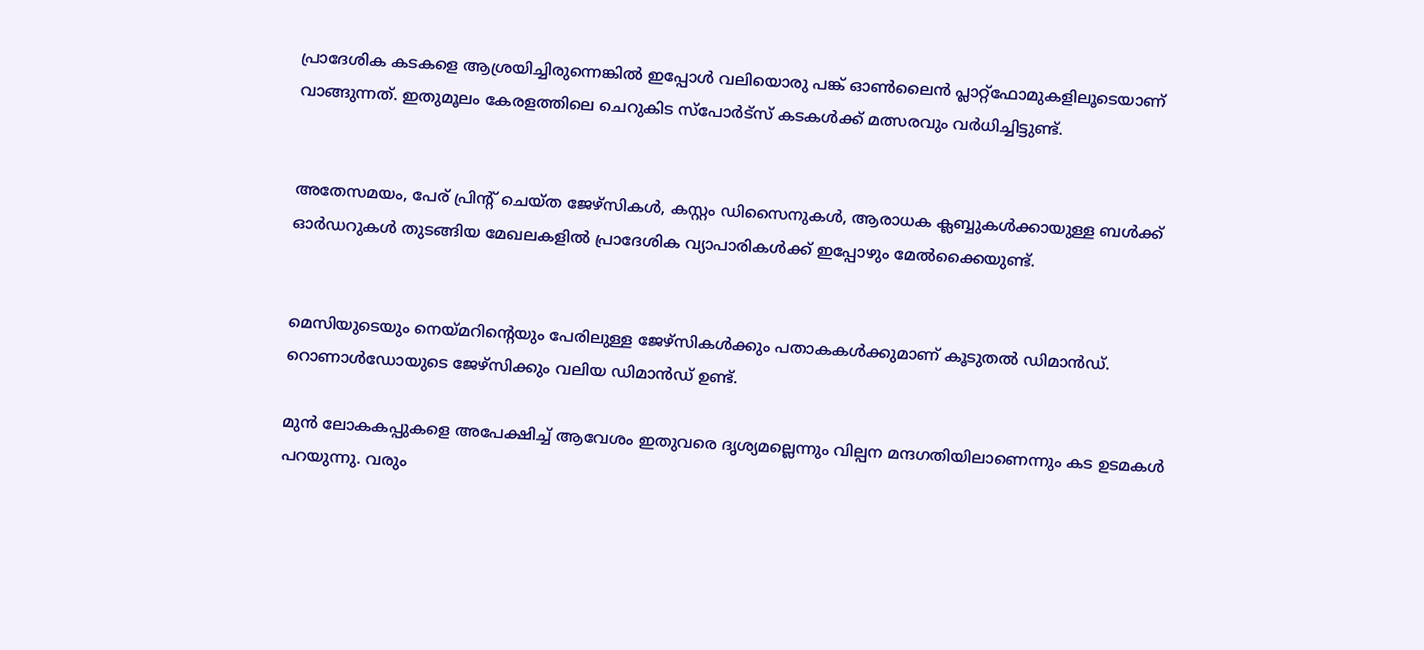പ്രാദേശിക കടകളെ ആശ്രയിച്ചിരുന്നെങ്കില്‍ ഇപ്പോള്‍ വലിയൊരു പങ്ക് ഓണ്‍ലൈന്‍ പ്ലാറ്റ്ഫോമുകളിലൂടെയാണ് വാങ്ങുന്നത്. ഇതുമൂലം കേരളത്തിലെ ചെറുകിട സ്‌പോര്‍ട്സ് കടകള്‍ക്ക് മത്സരവും വര്‍ധിച്ചിട്ടുണ്ട്.


അതേസമയം, പേര് പ്രിന്റ് ചെയ്ത ജേഴ്സികള്‍, കസ്റ്റം ഡിസൈനുകള്‍, ആരാധക ക്ലബ്ബുകള്‍ക്കായുള്ള ബള്‍ക്ക് ഓര്‍ഡറുകള്‍ തുടങ്ങിയ മേഖലകളില്‍ പ്രാദേശിക വ്യാപാരികള്‍ക്ക് ഇപ്പോഴും മേല്‍ക്കൈയുണ്ട്.


മെസിയുടെയും നെയ്മറിന്റെയും പേരിലുള്ള ജേഴ്സികള്‍ക്കും പതാകകള്‍ക്കുമാണ് കൂടുതല്‍ ഡിമാന്‍ഡ്. റൊണാള്‍ഡോയുടെ ജേഴ്സിക്കും വലിയ ഡിമാൻഡ് ഉണ്ട്.

മുന്‍ ലോകകപ്പുകളെ അപേക്ഷിച്ച്‌ ആവേശം ഇതുവരെ ദൃശ്യമല്ലെന്നും വില്പന മന്ദഗതിയിലാണെന്നും കട ഉടമകള്‍ പറയുന്നു. വരും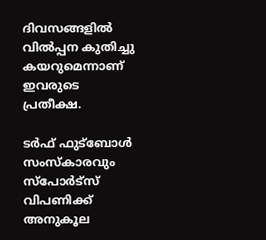ദിവസങ്ങളില്‍ വില്‍പ്പന കുതിച്ചു കയറുമെന്നാണ് ഇവരുടെ പ്രതീക്ഷ.

ടര്‍ഫ് ഫുട്ബോള്‍ സംസ്‌കാരവും സ്‌പോര്‍ട്‌സ് വിപണിക്ക് അനുകൂല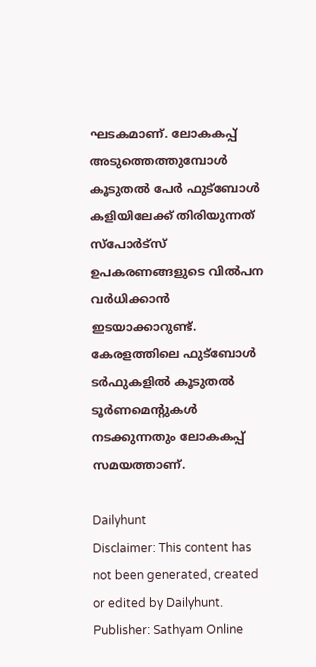ഘടകമാണ്. ലോകകപ്പ് അടുത്തെത്തുമ്പോള്‍ കൂടുതല്‍ പേര്‍ ഫുട്ബോള്‍ കളിയിലേക്ക് തിരിയുന്നത് സ്‌പോര്‍ട്സ് ഉപകരണങ്ങളുടെ വില്‍പന വര്‍ധിക്കാന്‍ ഇടയാക്കാറുണ്ട്. കേരളത്തിലെ ഫുട്‌ബോള്‍ ടര്‍ഫുകളില്‍ കൂടുതല്‍ ടൂര്‍ണമെന്റുകള്‍ നടക്കുന്നതും ലോകകപ്പ് സമയത്താണ്.

Dailyhunt
Disclaimer: This content has not been generated, created or edited by Dailyhunt. Publisher: Sathyam Online